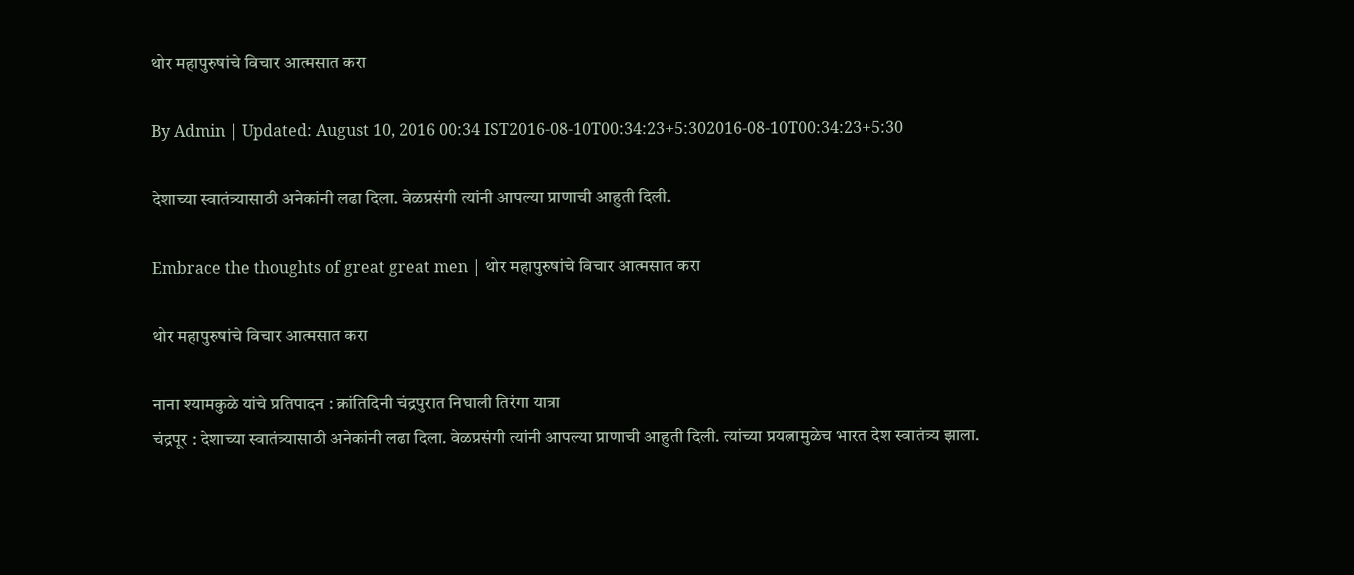थोर महापुरुषांचे विचार आत्मसात करा

By Admin | Updated: August 10, 2016 00:34 IST2016-08-10T00:34:23+5:302016-08-10T00:34:23+5:30

देशाच्या स्वातंत्र्यासाठी अनेकांनी लढा दिला. वेळप्रसंगी त्यांनी आपल्या प्राणाची आहुती दिली.

Embrace the thoughts of great great men | थोर महापुरुषांचे विचार आत्मसात करा

थोर महापुरुषांचे विचार आत्मसात करा

नाना श्यामकुळे यांचे प्रतिपादन : क्रांतिदिनी चंद्रपुरात निघाली तिरंगा यात्रा
चंद्रपूर : देशाच्या स्वातंत्र्यासाठी अनेकांनी लढा दिला. वेळप्रसंगी त्यांनी आपल्या प्राणाची आहुती दिली. त्यांच्या प्रयत्नामुळेच भारत देश स्वातंत्र्य झाला.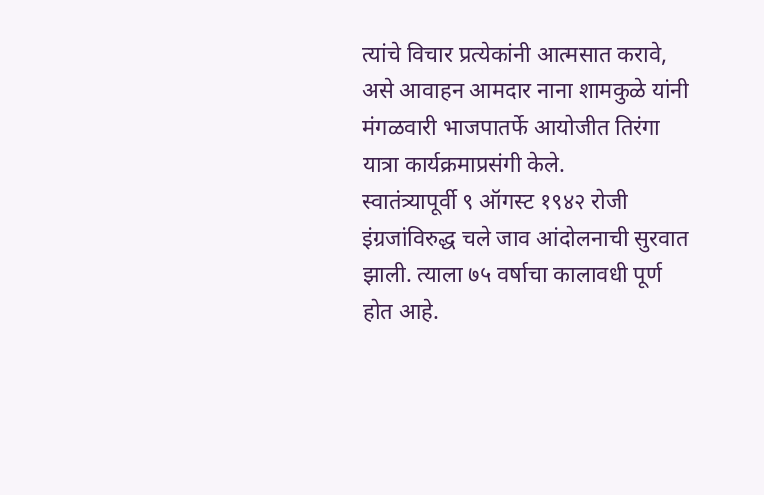त्यांचे विचार प्रत्येकांनी आत्मसात करावे, असे आवाहन आमदार नाना शामकुळे यांनी मंगळवारी भाजपातर्फे आयोजीत तिरंगा यात्रा कार्यक्रमाप्रसंगी केले.
स्वातंत्र्यापूर्वी ९ ऑगस्ट १९४२ रोजी इंग्रजांविरुद्ध चले जाव आंदोलनाची सुरवात झाली. त्याला ७५ वर्षाचा कालावधी पूर्ण होत आहे.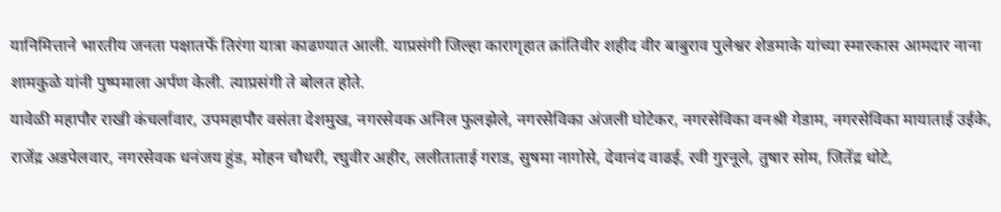यानिमित्ताने भारतीय जनता पक्षातर्फे तिरंगा यात्रा काढण्यात आली. याप्रसंगी जिल्हा कारागृहात क्रांतिवीर शहीद वीर बाबुराव पुलेश्वर शेडमाके यांच्या स्मारकास आमदार नाना शामकुळे यांनी पुष्पमाला अर्पण केली. त्याप्रसंगी ते बोलत होते.
यावेळी महापौर राखी कंचर्लावार, उपमहापौर वसंता देशमुख, नगरसेवक अनिल फुलझेले, नगरसेविका अंजली घोटेकर, नगरसेविका वनश्री गेडाम, नगरसेविका मायाताई उईके, राजेंद्र अडपेलवार, नगरसेवक धनंजय हुंड, मोहन चौधरी, रघुवीर अहीर, ललीताताई गराड, सुषमा नागोसे, देवानंद वाढई, रवी गुरनूले, तुषार सोम, जितेंद्र धोटे,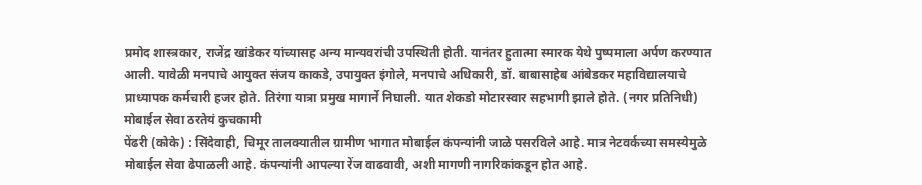प्रमोद शास्त्रकार, राजेंद्र खांडेकर यांच्यासह अन्य मान्यवरांची उपस्थिती होती. यानंतर हुतात्मा स्मारक येथे पुष्पमाला अर्पण करण्यात आली. यावेळी मनपाचे आयुक्त संजय काकडे, उपायुक्त इंगोले, मनपाचे अधिकारी, डॉ. बाबासाहेब आंबेडकर महाविद्यालयाचे प्राध्यापक कर्मचारी हजर होते. तिरंगा यात्रा प्रमुख मागार्ने निघाली. यात शेकडो मोटारस्वार सहभागी झाले होते. (नगर प्रतिनिधी)
मोबाईल सेवा ठरतेयं कुचकामी
पेंढरी (कोके) : सिंदेवाही, चिमूर तालक्यातील ग्रामीण भागात मोबाईल कंपन्यांनी जाळे पसरविले आहे. मात्र नेटवर्कच्या समस्येमुळे मोबाईल सेवा ढेपाळली आहे. कंपन्यांनी आपल्या रेंज वाढवावी, अशी मागणी नागरिकांकडून होत आहे.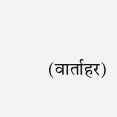(वार्ताहर)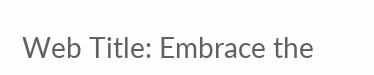Web Title: Embrace the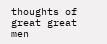thoughts of great great men